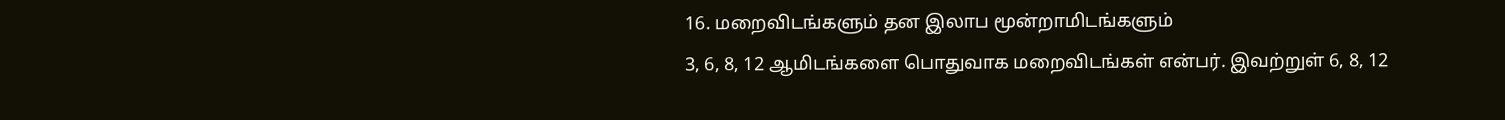16. மறைவிடங்களும் தன இலாப மூன்றாமிடங்களும்
3, 6, 8, 12 ஆமிடங்களை பொதுவாக மறைவிடங்கள் என்பர். இவற்றுள் 6, 8, 12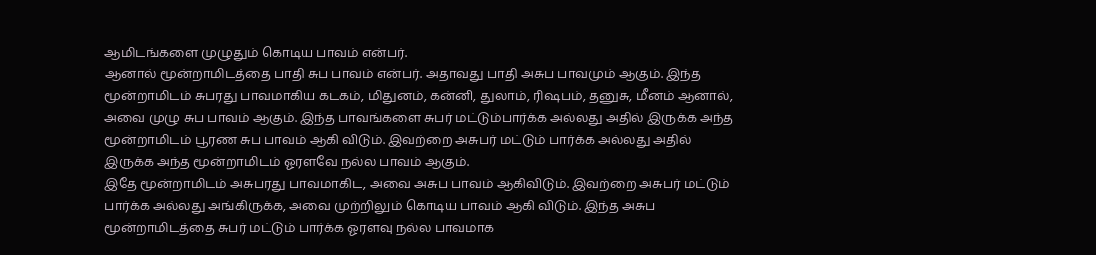ஆமிடங்களை முழுதும் கொடிய பாவம் என்பர்.
ஆனால் மூன்றாமிடத்தை பாதி சுப பாவம் என்பர். அதாவது பாதி அசுப பாவமும் ஆகும். இந்த மூன்றாமிடம் சுபரது பாவமாகிய கடகம், மிதுனம், கன்னி, துலாம், ரிஷபம், தனுசு, மீனம் ஆனால், அவை முழு சுப பாவம் ஆகும். இந்த பாவங்களை சுபர் மட்டும்பார்க்க அல்லது அதில் இருக்க அந்த மூன்றாமிடம் பூரண சுப பாவம் ஆகி விடும். இவற்றை அசுபர் மட்டும் பார்க்க அல்லது அதில் இருக்க அந்த மூன்றாமிடம் ஓரளவே நல்ல பாவம் ஆகும்.
இதே மூன்றாமிடம் அசுபரது பாவமாகிட, அவை அசுப பாவம் ஆகிவிடும். இவற்றை அசுபர் மட்டும் பார்க்க அல்லது அங்கிருக்க, அவை முற்றிலும் கொடிய பாவம் ஆகி விடும். இந்த அசுப மூன்றாமிடத்தை சுபர் மட்டும் பார்க்க ஓரளவு நல்ல பாவமாக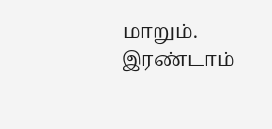மாறும்.
இரண்டாம்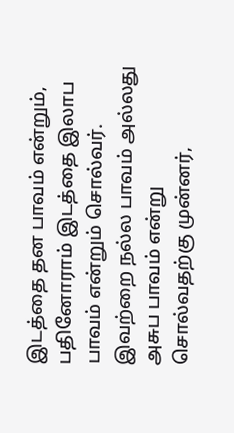இடத்தை தன பாவம் என்றும், பதினோராம் இடத்தை இலாப பாவம் என்றும் சொல்வர். இவற்றை நல்ல பாவம் அல்லது அசுப பாவம் என்று சொல்வதற்கு முன்னர்,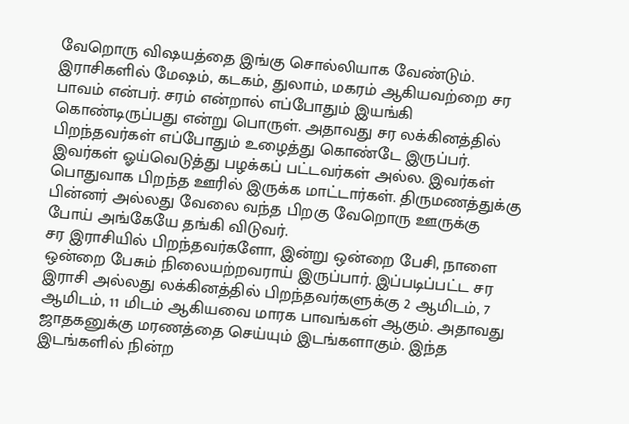வேறொரு விஷயத்தை இங்கு சொல்லியாக வேண்டும்.
இராசிகளில் மேஷம், கடகம், துலாம், மகரம் ஆகியவற்றை சர பாவம் என்பர். சரம் என்றால் எப்போதும் இயங்கி கொண்டிருப்பது என்று பொருள். அதாவது சர லக்கினத்தில் பிறந்தவர்கள் எப்போதும் உழைத்து கொண்டே இருப்பர். இவர்கள் ஓய்வெடுத்து பழக்கப் பட்டவர்கள் அல்ல. இவர்கள் பொதுவாக பிறந்த ஊரில் இருக்க மாட்டார்கள். திருமணத்துக்கு பின்னர் அல்லது வேலை வந்த பிறகு வேறொரு ஊருக்கு போய் அங்கேயே தங்கி விடுவர்.
சர இராசியில் பிறந்தவர்களோ, இன்று ஒன்றை பேசி, நாளை ஒன்றை பேசும் நிலையற்றவராய் இருப்பார். இப்படிப்பட்ட சர இராசி அல்லது லக்கினத்தில் பிறந்தவர்களுக்கு 2 ஆமிடம், 7 ஆமிடம், 11 மிடம் ஆகியவை மாரக பாவங்கள் ஆகும். அதாவது ஜாதகனுக்கு மரணத்தை செய்யும் இடங்களாகும். இந்த இடங்களில் நின்ற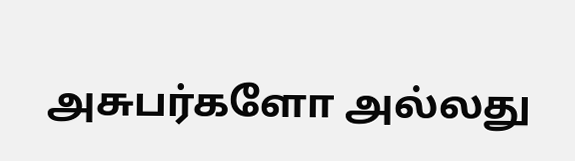அசுபர்களோ அல்லது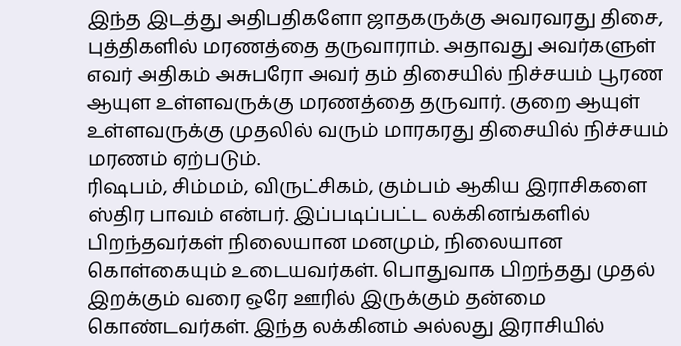இந்த இடத்து அதிபதிகளோ ஜாதகருக்கு அவரவரது திசை, புத்திகளில் மரணத்தை தருவாராம். அதாவது அவர்களுள் எவர் அதிகம் அசுபரோ அவர் தம் திசையில் நிச்சயம் பூரண ஆயுள உள்ளவருக்கு மரணத்தை தருவார். குறை ஆயுள் உள்ளவருக்கு முதலில் வரும் மாரகரது திசையில் நிச்சயம் மரணம் ஏற்படும்.
ரிஷபம், சிம்மம், விருட்சிகம், கும்பம் ஆகிய இராசிகளை ஸ்திர பாவம் என்பர். இப்படிப்பட்ட லக்கினங்களில் பிறந்தவர்கள் நிலையான மனமும், நிலையான கொள்கையும் உடையவர்கள். பொதுவாக பிறந்தது முதல் இறக்கும் வரை ஒரே ஊரில் இருக்கும் தன்மை கொண்டவர்கள். இந்த லக்கினம் அல்லது இராசியில்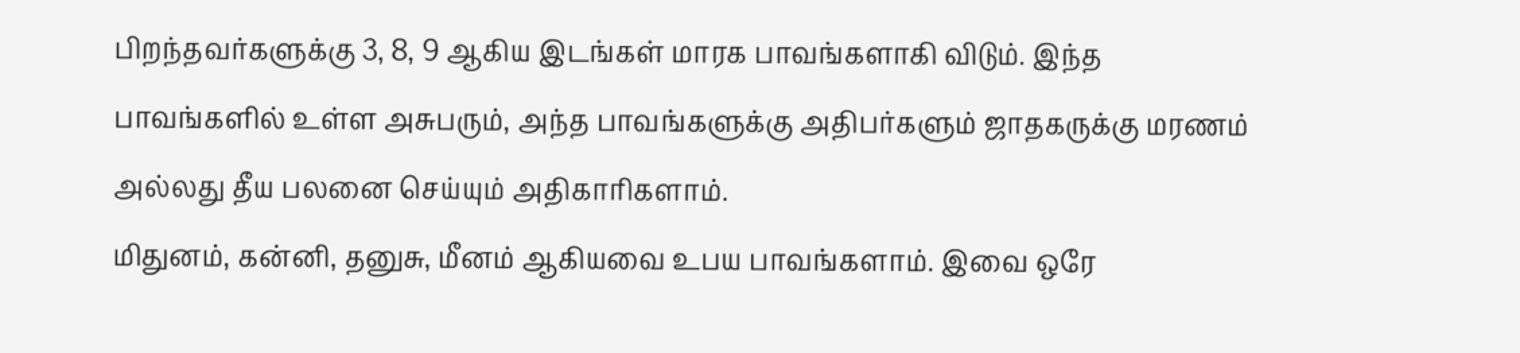பிறந்தவர்களுக்கு 3, 8, 9 ஆகிய இடங்கள் மாரக பாவங்களாகி விடும். இந்த பாவங்களில் உள்ள அசுபரும், அந்த பாவங்களுக்கு அதிபர்களும் ஜாதகருக்கு மரணம் அல்லது தீய பலனை செய்யும் அதிகாரிகளாம்.
மிதுனம், கன்னி, தனுசு, மீனம் ஆகியவை உபய பாவங்களாம். இவை ஒரே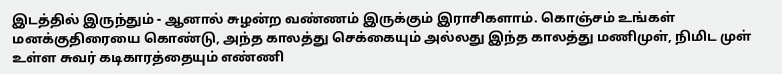இடத்தில் இருந்தும் - ஆனால் சுழன்ற வண்ணம் இருக்கும் இராசிகளாம். கொஞ்சம் உங்கள் மனக்குதிரையை கொண்டு, அந்த காலத்து செக்கையும் அல்லது இந்த காலத்து மணிமுள், நிமிட முள் உள்ள சுவர் கடிகாரத்தையும் எண்ணி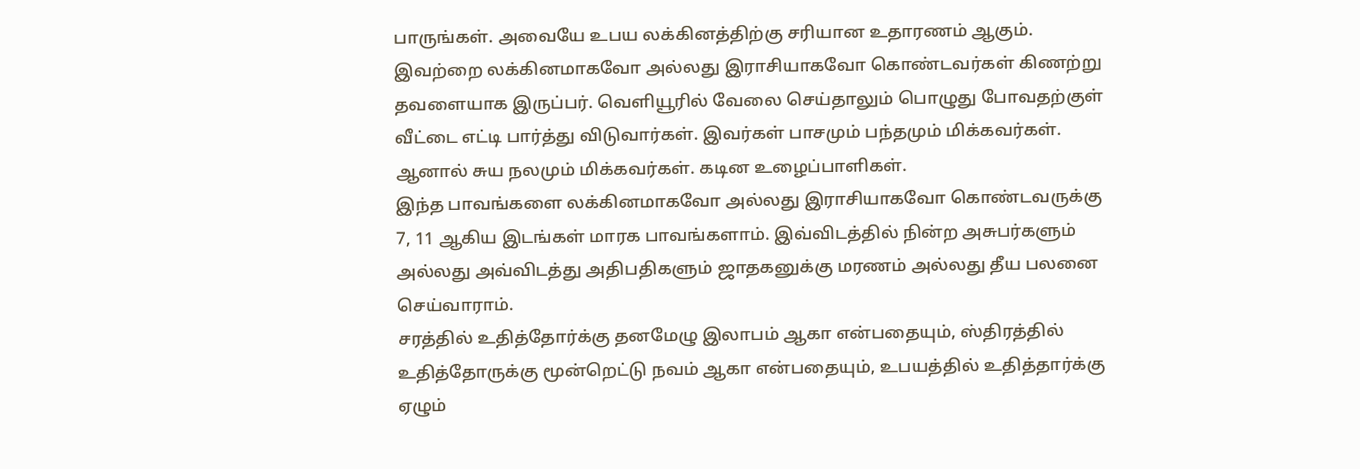பாருங்கள். அவையே உபய லக்கினத்திற்கு சரியான உதாரணம் ஆகும்.
இவற்றை லக்கினமாகவோ அல்லது இராசியாகவோ கொண்டவர்கள் கிணற்று தவளையாக இருப்பர். வெளியூரில் வேலை செய்தாலும் பொழுது போவதற்குள் வீட்டை எட்டி பார்த்து விடுவார்கள். இவர்கள் பாசமும் பந்தமும் மிக்கவர்கள். ஆனால் சுய நலமும் மிக்கவர்கள். கடின உழைப்பாளிகள்.
இந்த பாவங்களை லக்கினமாகவோ அல்லது இராசியாகவோ கொண்டவருக்கு 7, 11 ஆகிய இடங்கள் மாரக பாவங்களாம். இவ்விடத்தில் நின்ற அசுபர்களும் அல்லது அவ்விடத்து அதிபதிகளும் ஜாதகனுக்கு மரணம் அல்லது தீய பலனை செய்வாராம்.
சரத்தில் உதித்தோர்க்கு தனமேழு இலாபம் ஆகா என்பதையும், ஸ்திரத்தில் உதித்தோருக்கு மூன்றெட்டு நவம் ஆகா என்பதையும், உபயத்தில் உதித்தார்க்கு ஏழும்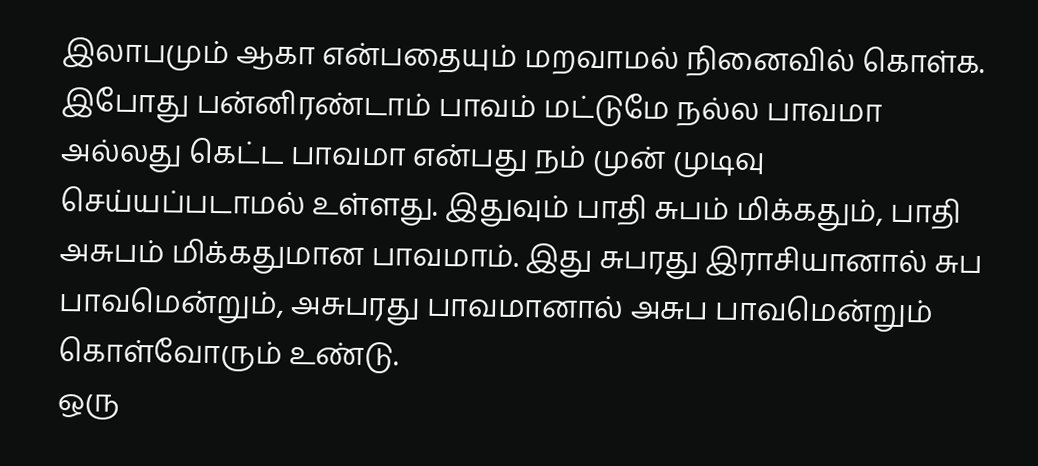இலாபமும் ஆகா என்பதையும் மறவாமல் நினைவில் கொள்க.
இபோது பன்னிரண்டாம் பாவம் மட்டுமே நல்ல பாவமா அல்லது கெட்ட பாவமா என்பது நம் முன் முடிவு செய்யப்படாமல் உள்ளது. இதுவும் பாதி சுபம் மிக்கதும், பாதி அசுபம் மிக்கதுமான பாவமாம். இது சுபரது இராசியானால் சுப பாவமென்றும், அசுபரது பாவமானால் அசுப பாவமென்றும் கொள்வோரும் உண்டு.
ஒரு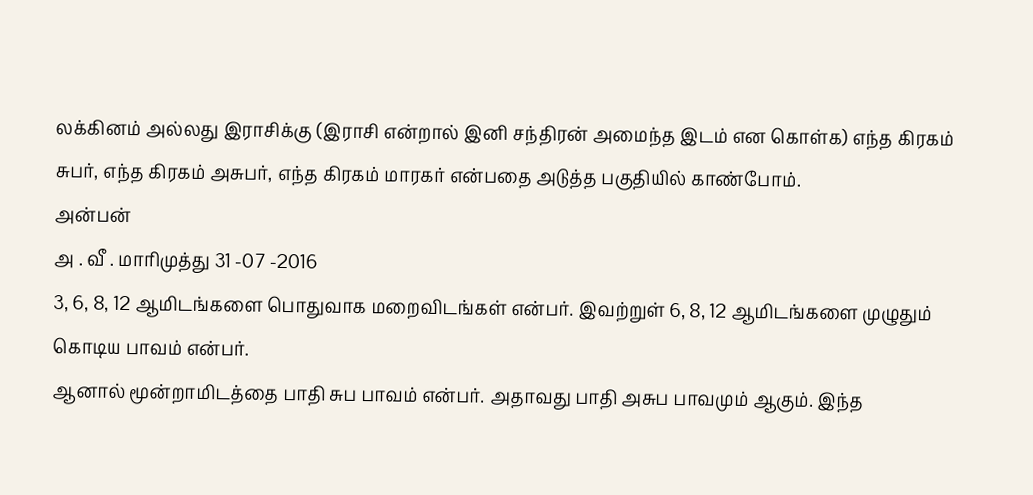லக்கினம் அல்லது இராசிக்கு (இராசி என்றால் இனி சந்திரன் அமைந்த இடம் என கொள்க) எந்த கிரகம் சுபர், எந்த கிரகம் அசுபர், எந்த கிரகம் மாரகர் என்பதை அடுத்த பகுதியில் காண்போம்.
அன்பன்
அ . வீ . மாரிமுத்து 31 -07 -2016
3, 6, 8, 12 ஆமிடங்களை பொதுவாக மறைவிடங்கள் என்பர். இவற்றுள் 6, 8, 12 ஆமிடங்களை முழுதும் கொடிய பாவம் என்பர்.
ஆனால் மூன்றாமிடத்தை பாதி சுப பாவம் என்பர். அதாவது பாதி அசுப பாவமும் ஆகும். இந்த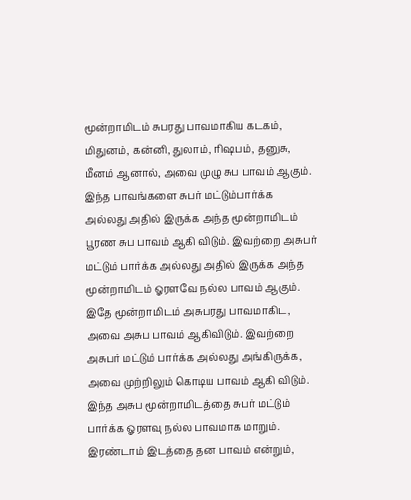மூன்றாமிடம் சுபரது பாவமாகிய கடகம், மிதுனம், கன்னி, துலாம், ரிஷபம், தனுசு, மீனம் ஆனால், அவை முழு சுப பாவம் ஆகும். இந்த பாவங்களை சுபர் மட்டும்பார்க்க அல்லது அதில் இருக்க அந்த மூன்றாமிடம் பூரண சுப பாவம் ஆகி விடும். இவற்றை அசுபர் மட்டும் பார்க்க அல்லது அதில் இருக்க அந்த மூன்றாமிடம் ஓரளவே நல்ல பாவம் ஆகும்.
இதே மூன்றாமிடம் அசுபரது பாவமாகிட, அவை அசுப பாவம் ஆகிவிடும். இவற்றை அசுபர் மட்டும் பார்க்க அல்லது அங்கிருக்க, அவை முற்றிலும் கொடிய பாவம் ஆகி விடும். இந்த அசுப மூன்றாமிடத்தை சுபர் மட்டும் பார்க்க ஓரளவு நல்ல பாவமாக மாறும்.
இரண்டாம் இடத்தை தன பாவம் என்றும்,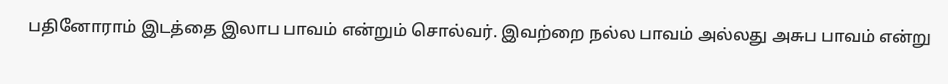பதினோராம் இடத்தை இலாப பாவம் என்றும் சொல்வர். இவற்றை நல்ல பாவம் அல்லது அசுப பாவம் என்று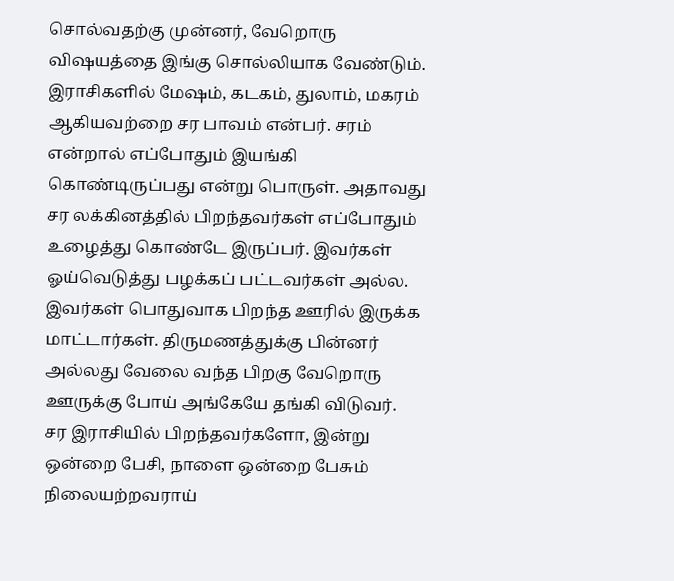சொல்வதற்கு முன்னர், வேறொரு விஷயத்தை இங்கு சொல்லியாக வேண்டும்.
இராசிகளில் மேஷம், கடகம், துலாம், மகரம் ஆகியவற்றை சர பாவம் என்பர். சரம் என்றால் எப்போதும் இயங்கி கொண்டிருப்பது என்று பொருள். அதாவது சர லக்கினத்தில் பிறந்தவர்கள் எப்போதும் உழைத்து கொண்டே இருப்பர். இவர்கள் ஓய்வெடுத்து பழக்கப் பட்டவர்கள் அல்ல. இவர்கள் பொதுவாக பிறந்த ஊரில் இருக்க மாட்டார்கள். திருமணத்துக்கு பின்னர் அல்லது வேலை வந்த பிறகு வேறொரு ஊருக்கு போய் அங்கேயே தங்கி விடுவர்.
சர இராசியில் பிறந்தவர்களோ, இன்று ஒன்றை பேசி, நாளை ஒன்றை பேசும் நிலையற்றவராய்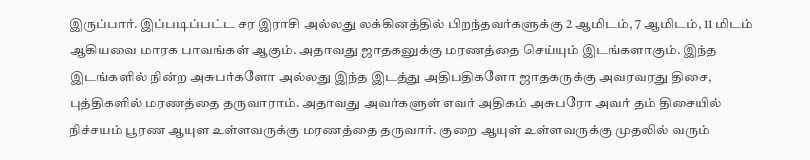இருப்பார். இப்படிப்பட்ட சர இராசி அல்லது லக்கினத்தில் பிறந்தவர்களுக்கு 2 ஆமிடம், 7 ஆமிடம், 11 மிடம் ஆகியவை மாரக பாவங்கள் ஆகும். அதாவது ஜாதகனுக்கு மரணத்தை செய்யும் இடங்களாகும். இந்த இடங்களில் நின்ற அசுபர்களோ அல்லது இந்த இடத்து அதிபதிகளோ ஜாதகருக்கு அவரவரது திசை, புத்திகளில் மரணத்தை தருவாராம். அதாவது அவர்களுள் எவர் அதிகம் அசுபரோ அவர் தம் திசையில் நிச்சயம் பூரண ஆயுள உள்ளவருக்கு மரணத்தை தருவார். குறை ஆயுள் உள்ளவருக்கு முதலில் வரும்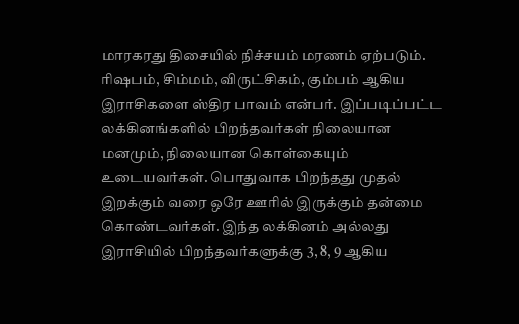மாரகரது திசையில் நிச்சயம் மரணம் ஏற்படும்.
ரிஷபம், சிம்மம், விருட்சிகம், கும்பம் ஆகிய இராசிகளை ஸ்திர பாவம் என்பர். இப்படிப்பட்ட லக்கினங்களில் பிறந்தவர்கள் நிலையான மனமும், நிலையான கொள்கையும் உடையவர்கள். பொதுவாக பிறந்தது முதல் இறக்கும் வரை ஒரே ஊரில் இருக்கும் தன்மை கொண்டவர்கள். இந்த லக்கினம் அல்லது இராசியில் பிறந்தவர்களுக்கு 3, 8, 9 ஆகிய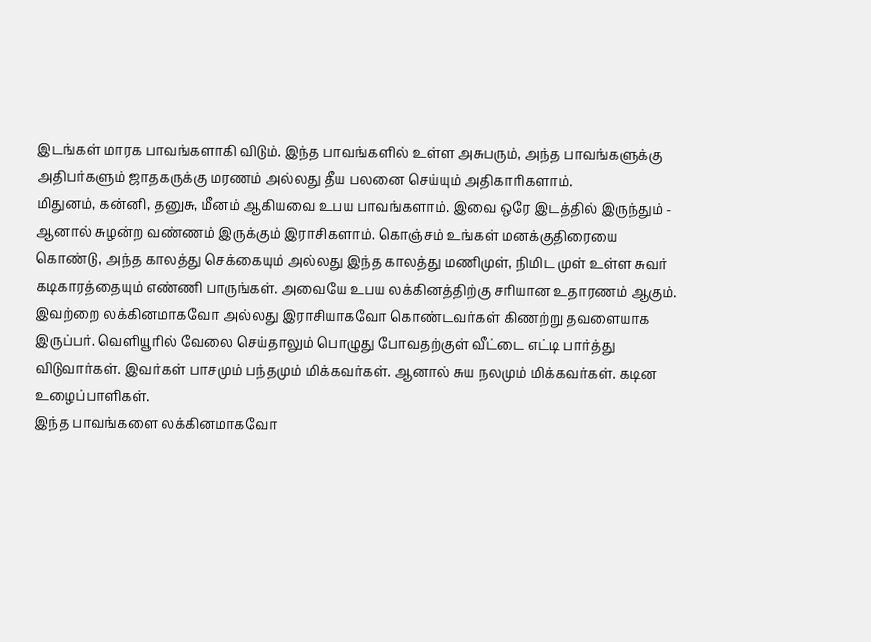இடங்கள் மாரக பாவங்களாகி விடும். இந்த பாவங்களில் உள்ள அசுபரும், அந்த பாவங்களுக்கு அதிபர்களும் ஜாதகருக்கு மரணம் அல்லது தீய பலனை செய்யும் அதிகாரிகளாம்.
மிதுனம், கன்னி, தனுசு, மீனம் ஆகியவை உபய பாவங்களாம். இவை ஒரே இடத்தில் இருந்தும் - ஆனால் சுழன்ற வண்ணம் இருக்கும் இராசிகளாம். கொஞ்சம் உங்கள் மனக்குதிரையை கொண்டு, அந்த காலத்து செக்கையும் அல்லது இந்த காலத்து மணிமுள், நிமிட முள் உள்ள சுவர் கடிகாரத்தையும் எண்ணி பாருங்கள். அவையே உபய லக்கினத்திற்கு சரியான உதாரணம் ஆகும்.
இவற்றை லக்கினமாகவோ அல்லது இராசியாகவோ கொண்டவர்கள் கிணற்று தவளையாக இருப்பர். வெளியூரில் வேலை செய்தாலும் பொழுது போவதற்குள் வீட்டை எட்டி பார்த்து விடுவார்கள். இவர்கள் பாசமும் பந்தமும் மிக்கவர்கள். ஆனால் சுய நலமும் மிக்கவர்கள். கடின உழைப்பாளிகள்.
இந்த பாவங்களை லக்கினமாகவோ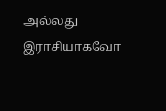அல்லது இராசியாகவோ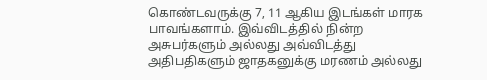கொண்டவருக்கு 7, 11 ஆகிய இடங்கள் மாரக பாவங்களாம். இவ்விடத்தில் நின்ற அசுபர்களும் அல்லது அவ்விடத்து அதிபதிகளும் ஜாதகனுக்கு மரணம் அல்லது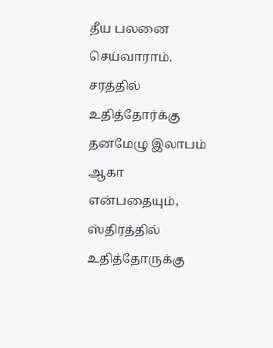தீய பலனை செய்வாராம்.
சரத்தில் உதித்தோர்க்கு தனமேழு இலாபம் ஆகா என்பதையும், ஸ்திரத்தில் உதித்தோருக்கு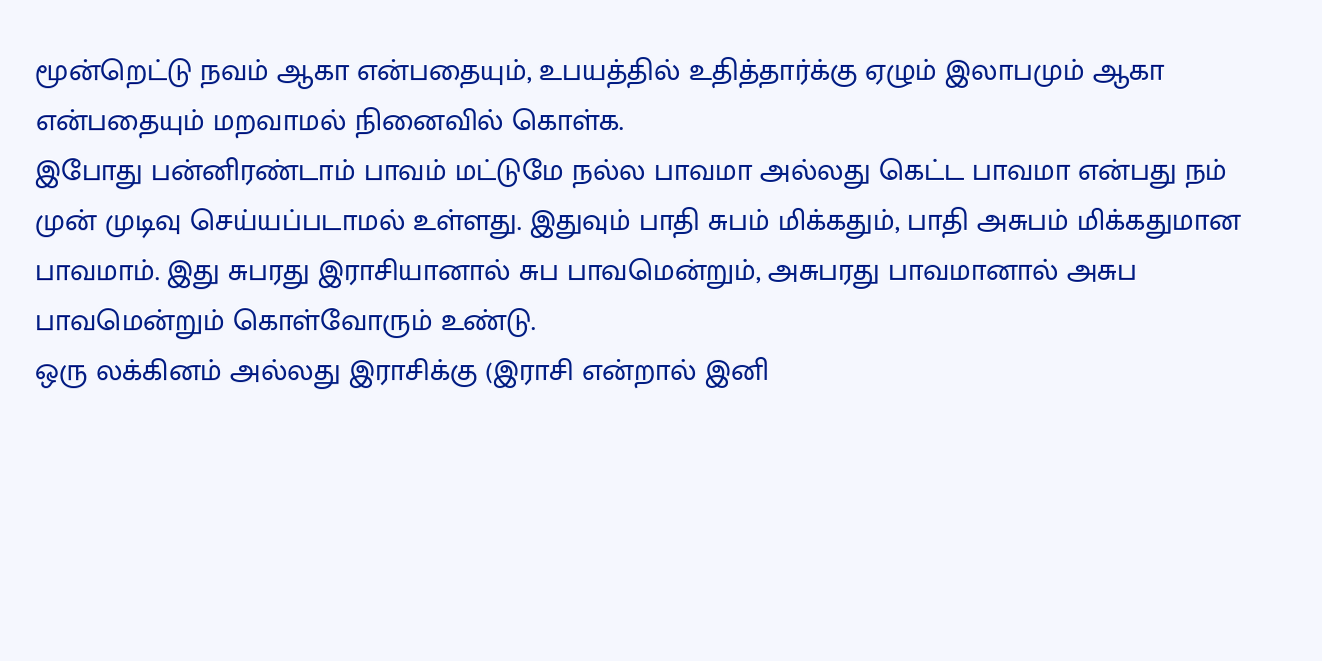மூன்றெட்டு நவம் ஆகா என்பதையும், உபயத்தில் உதித்தார்க்கு ஏழும் இலாபமும் ஆகா என்பதையும் மறவாமல் நினைவில் கொள்க.
இபோது பன்னிரண்டாம் பாவம் மட்டுமே நல்ல பாவமா அல்லது கெட்ட பாவமா என்பது நம் முன் முடிவு செய்யப்படாமல் உள்ளது. இதுவும் பாதி சுபம் மிக்கதும், பாதி அசுபம் மிக்கதுமான பாவமாம். இது சுபரது இராசியானால் சுப பாவமென்றும், அசுபரது பாவமானால் அசுப பாவமென்றும் கொள்வோரும் உண்டு.
ஒரு லக்கினம் அல்லது இராசிக்கு (இராசி என்றால் இனி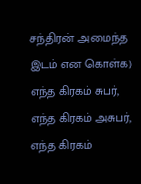சந்திரன் அமைந்த இடம் என கொள்க) எந்த கிரகம் சுபர், எந்த கிரகம் அசுபர், எந்த கிரகம்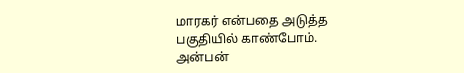மாரகர் என்பதை அடுத்த பகுதியில் காண்போம்.
அன்பன்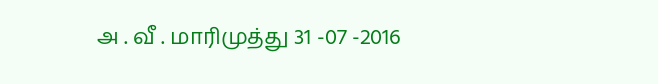அ . வீ . மாரிமுத்து 31 -07 -2016